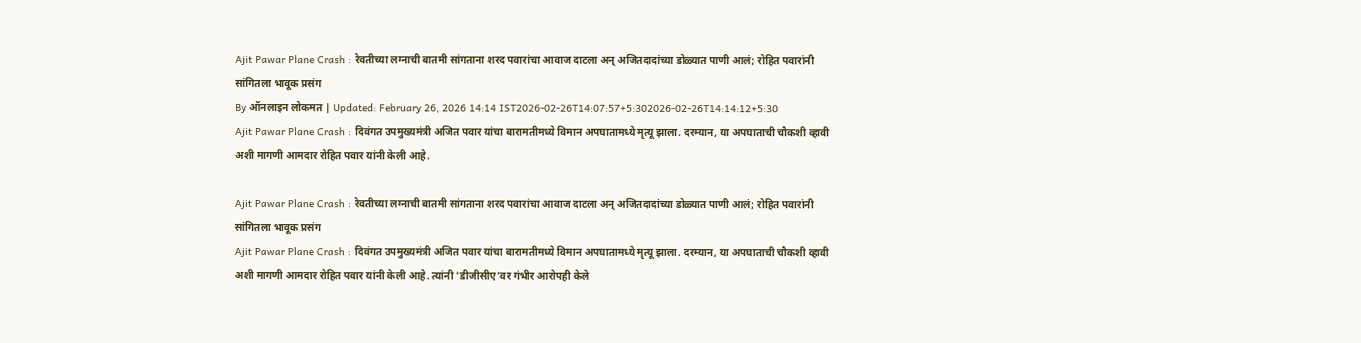Ajit Pawar Plane Crash : रेवतीच्या लग्नाची बातमी सांगताना शरद पवारांचा आवाज दाटला अन् अजितदादांच्या डोळ्यात पाणी आलं; रोहित पवारांनी सांगितला भावूक प्रसंग
By ऑनलाइन लोकमत | Updated: February 26, 2026 14:14 IST2026-02-26T14:07:57+5:302026-02-26T14:14:12+5:30
Ajit Pawar Plane Crash : दिवंगत उपमुख्यमंत्री अजित पवार यांचा बारामतीमध्ये विमान अपघातामध्ये मृत्यू झाला. दरम्यान, या अपघाताची चौकशी व्हावी अशी मागणी आमदार रोहित पवार यांनी केली आहे.

Ajit Pawar Plane Crash : रेवतीच्या लग्नाची बातमी सांगताना शरद पवारांचा आवाज दाटला अन् अजितदादांच्या डोळ्यात पाणी आलं; रोहित पवारांनी सांगितला भावूक प्रसंग
Ajit Pawar Plane Crash : दिवंगत उपमुख्यमंत्री अजित पवार यांचा बारामतीमध्ये विमान अपघातामध्ये मृत्यू झाला. दरम्यान, या अपघाताची चौकशी व्हावी अशी मागणी आमदार रोहित पवार यांनी केली आहे. त्यांनी 'डीजीसीए'वर गंभीर आरोपही केले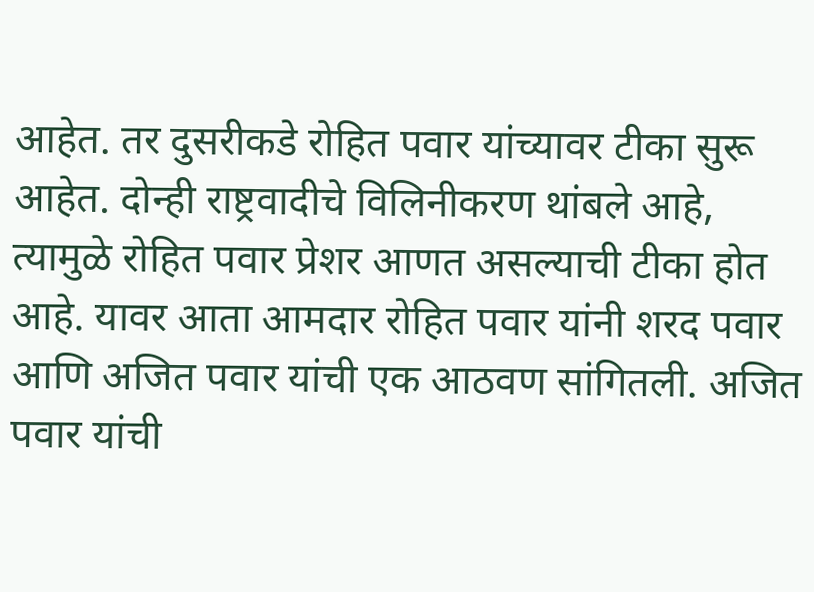आहेत. तर दुसरीकडे रोहित पवार यांच्यावर टीका सुरू आहेत. दोन्ही राष्ट्रवादीचे विलिनीकरण थांबले आहे, त्यामुळे रोहित पवार प्रेशर आणत असल्याची टीका होत आहे. यावर आता आमदार रोहित पवार यांनी शरद पवार आणि अजित पवार यांची एक आठवण सांगितली. अजित पवार यांची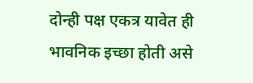दोन्ही पक्ष एकत्र यावेत ही भावनिक इच्छा होती असे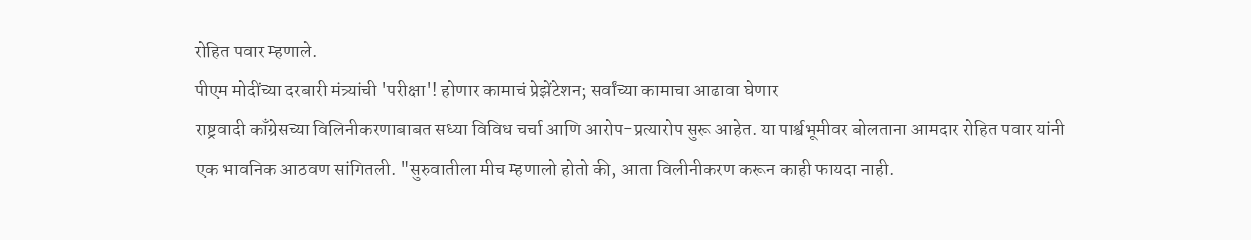रोहित पवार म्हणाले.
पीएम मोदींच्या दरबारी मंत्र्यांची 'परीक्षा'! होणार कामाचं प्रेझेंटेशन; सर्वांच्या कामाचा आढावा घेणार
राष्ट्रवादी काँग्रेसच्या विलिनीकरणाबाबत सध्या विविध चर्चा आणि आरोप-प्रत्यारोप सुरू आहेत. या पार्श्वभूमीवर बोलताना आमदार रोहित पवार यांनी एक भावनिक आठवण सांगितली. "सुरुवातीला मीच म्हणालो होतो की, आता विलीनीकरण करून काही फायदा नाही.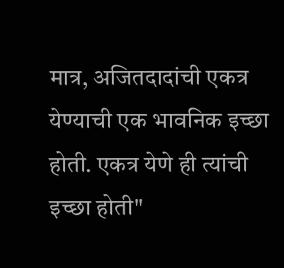मात्र, अजितदादांची एकत्र येण्याची एक भावनिक इच्छा होती. एकत्र येणे ही त्यांची इच्छा होती"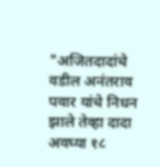"अजितदादांचे वडील अनंतराव पवार यांचे निधन झाले तेव्हा दादा अवघ्या १८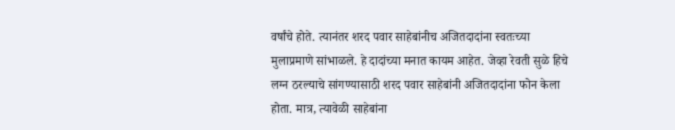वर्षांचे होते. त्यानंतर शरद पवार साहेबांनीच अजितदादांना स्वतःच्या मुलाप्रमाणे सांभाळले. हे दादांच्या मनात कायम आहेत. जेव्हा रेवती सुळे हिचे लग्न ठरल्याचे सांगण्यासाठी शरद पवार साहेबांनी अजितदादांना फोन केला होता. मात्र, त्यावेळी साहेबांना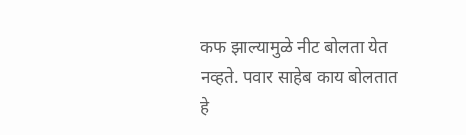कफ झाल्यामुळे नीट बोलता येत नव्हते. पवार साहेब काय बोलतात हे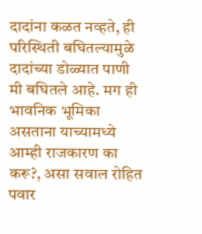दादांना कळत नव्हते, ही परिस्थिती बघितल्यामुळे दादांच्या डोळ्यात पाणी मी बघितले आहे. मग ही भावनिक भूमिका असताना याच्यामध्ये आम्ही राजकारण का करू?, असा सवाल रोहित पवार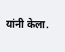यांनी केला.